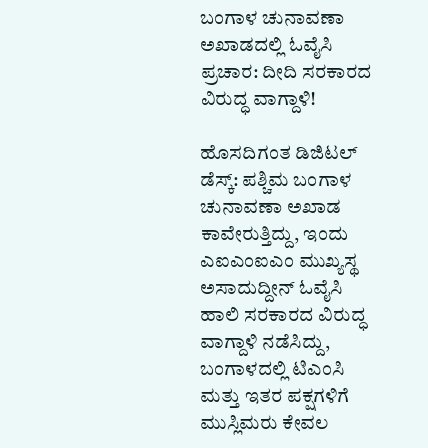ಬಂಗಾಳ ಚುನಾವಣಾ ಅಖಾಡದಲ್ಲಿ ಓವೈಸಿ ಪ್ರಚಾರ: ದೀದಿ ಸರಕಾರದ ವಿರುದ್ಧ ವಾಗ್ದಾಳಿ!

ಹೊಸದಿಗಂತ ಡಿಜಿಟಲ್ ಡೆಸ್ಕ್: ಪಶ್ಚಿಮ ಬಂಗಾಳ ಚುನಾವಣಾ ಅಖಾಡ ಕಾವೇರುತ್ತಿದ್ದು, ಇಂದು ಎಐಎಂಐಎಂ ಮುಖ್ಯಸ್ಥ ಅಸಾದುದ್ದೀನ್ ಓವೈಸಿ ಹಾಲಿ ಸರಕಾರದ ವಿರುದ್ಧ ವಾಗ್ದಾಳಿ ನಡೆಸಿದ್ದು, ಬಂಗಾಳದಲ್ಲಿ ಟಿಎಂಸಿ ಮತ್ತು ಇತರ ಪಕ್ಷಗಳಿಗೆ ಮುಸ್ಲಿಮರು ಕೇವಲ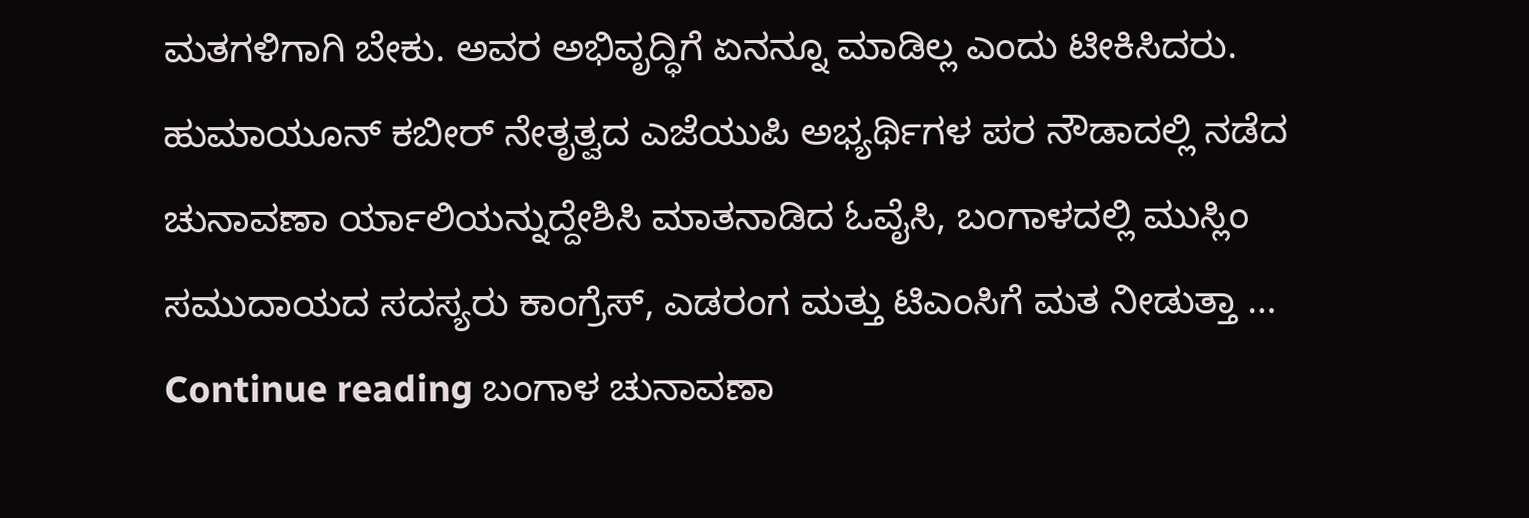ಮತಗಳಿಗಾಗಿ ಬೇಕು. ಅವರ ಅಭಿವೃದ್ಧಿಗೆ ಏನನ್ನೂ ಮಾಡಿಲ್ಲ ಎಂದು ಟೀಕಿಸಿದರು. ಹುಮಾಯೂನ್ ಕಬೀರ್ ನೇತೃತ್ವದ ಎಜೆಯುಪಿ ಅಭ್ಯರ್ಥಿಗಳ ಪರ ನೌಡಾದಲ್ಲಿ ನಡೆದ ಚುನಾವಣಾ ರ್ಯಾಲಿಯನ್ನುದ್ದೇಶಿಸಿ ಮಾತನಾಡಿದ ಓವೈಸಿ, ಬಂಗಾಳದಲ್ಲಿ ಮುಸ್ಲಿಂ ಸಮುದಾಯದ ಸದಸ್ಯರು ಕಾಂಗ್ರೆಸ್, ಎಡರಂಗ ಮತ್ತು ಟಿಎಂಸಿಗೆ ಮತ ನೀಡುತ್ತಾ … Continue reading ಬಂಗಾಳ ಚುನಾವಣಾ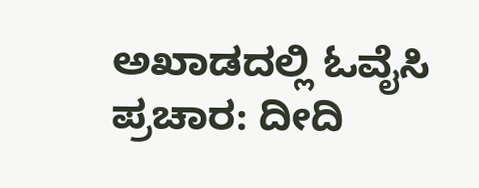ಅಖಾಡದಲ್ಲಿ ಓವೈಸಿ ಪ್ರಚಾರ: ದೀದಿ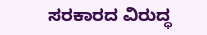ಸರಕಾರದ ವಿರುದ್ಧ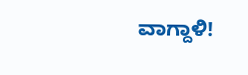ವಾಗ್ದಾಳಿ!